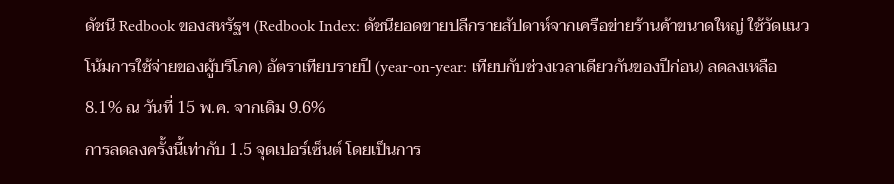ดัชนี Redbook ของสหรัฐฯ (Redbook Index: ดัชนียอดขายปลีกรายสัปดาห์จากเครือข่ายร้านค้าขนาดใหญ่ ใช้วัดแนวโน้มการใช้จ่ายของผู้บริโภค) อัตราเทียบรายปี (year-on-year: เทียบกับช่วงเวลาเดียวกันของปีก่อน) ลดลงเหลือ 8.1% ณ วันที่ 15 พ.ค. จากเดิม 9.6%
การลดลงครั้งนี้เท่ากับ 1.5 จุดเปอร์เซ็นต์ โดยเป็นการ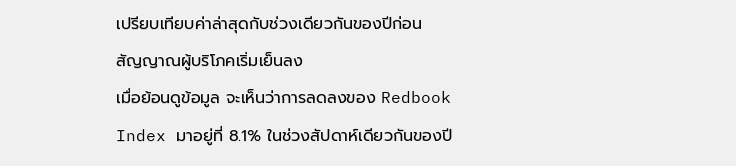เปรียบเทียบค่าล่าสุดกับช่วงเดียวกันของปีก่อน
สัญญาณผู้บริโภคเริ่มเย็นลง
เมื่อย้อนดูข้อมูล จะเห็นว่าการลดลงของ Redbook Index มาอยู่ที่ 8.1% ในช่วงสัปดาห์เดียวกันของปี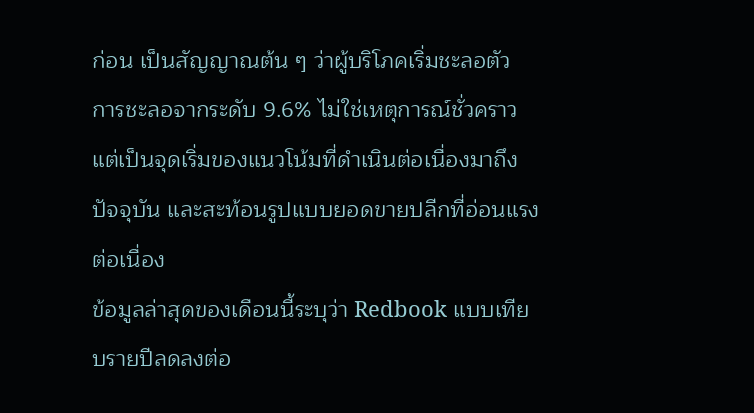ก่อน เป็นสัญญาณต้น ๆ ว่าผู้บริโภคเริ่มชะลอตัว การชะลอจากระดับ 9.6% ไม่ใช่เหตุการณ์ชั่วคราว แต่เป็นจุดเริ่มของแนวโน้มที่ดำเนินต่อเนื่องมาถึงปัจจุบัน และสะท้อนรูปแบบยอดขายปลีกที่อ่อนแรงต่อเนื่อง
ข้อมูลล่าสุดของเดือนนี้ระบุว่า Redbook แบบเทียบรายปีลดลงต่อ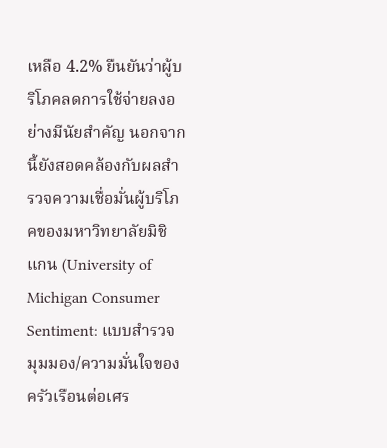เหลือ 4.2% ยืนยันว่าผู้บริโภคลดการใช้จ่ายลงอย่างมีนัยสำคัญ นอกจากนี้ยังสอดคล้องกับผลสำรวจความเชื่อมั่นผู้บริโภคของมหาวิทยาลัยมิชิแกน (University of Michigan Consumer Sentiment: แบบสำรวจมุมมอง/ความมั่นใจของครัวเรือนต่อเศร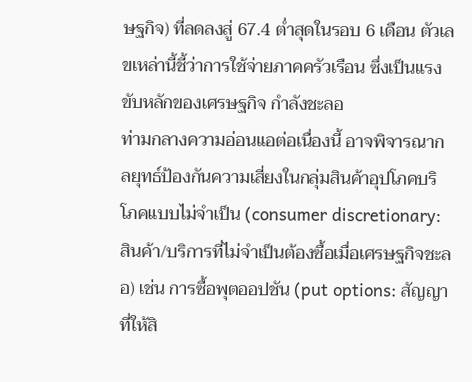ษฐกิจ) ที่ลดลงสู่ 67.4 ต่ำสุดในรอบ 6 เดือน ตัวเลขเหล่านี้ชี้ว่าการใช้จ่ายภาคครัวเรือน ซึ่งเป็นแรงขับหลักของเศรษฐกิจ กำลังชะลอ
ท่ามกลางความอ่อนแอต่อเนื่องนี้ อาจพิจารณากลยุทธ์ป้องกันความเสี่ยงในกลุ่มสินค้าอุปโภคบริโภคแบบไม่จำเป็น (consumer discretionary: สินค้า/บริการที่ไม่จำเป็นต้องซื้อเมื่อเศรษฐกิจชะลอ) เช่น การซื้อพุตออปชัน (put options: สัญญาที่ให้สิ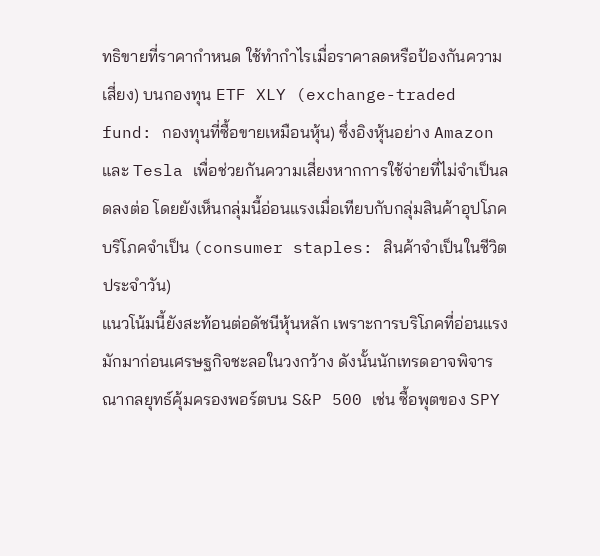ทธิขายที่ราคากำหนด ใช้ทำกำไรเมื่อราคาลดหรือป้องกันความเสี่ยง) บนกองทุน ETF XLY (exchange-traded fund: กองทุนที่ซื้อขายเหมือนหุ้น) ซึ่งอิงหุ้นอย่าง Amazon และ Tesla เพื่อช่วยกันความเสี่ยงหากการใช้จ่ายที่ไม่จำเป็นลดลงต่อ โดยยังเห็นกลุ่มนี้อ่อนแรงเมื่อเทียบกับกลุ่มสินค้าอุปโภคบริโภคจำเป็น (consumer staples: สินค้าจำเป็นในชีวิตประจำวัน)
แนวโน้มนี้ยังสะท้อนต่อดัชนีหุ้นหลัก เพราะการบริโภคที่อ่อนแรงมักมาก่อนเศรษฐกิจชะลอในวงกว้าง ดังนั้นนักเทรดอาจพิจารณากลยุทธ์คุ้มครองพอร์ตบน S&P 500 เช่น ซื้อพุตของ SPY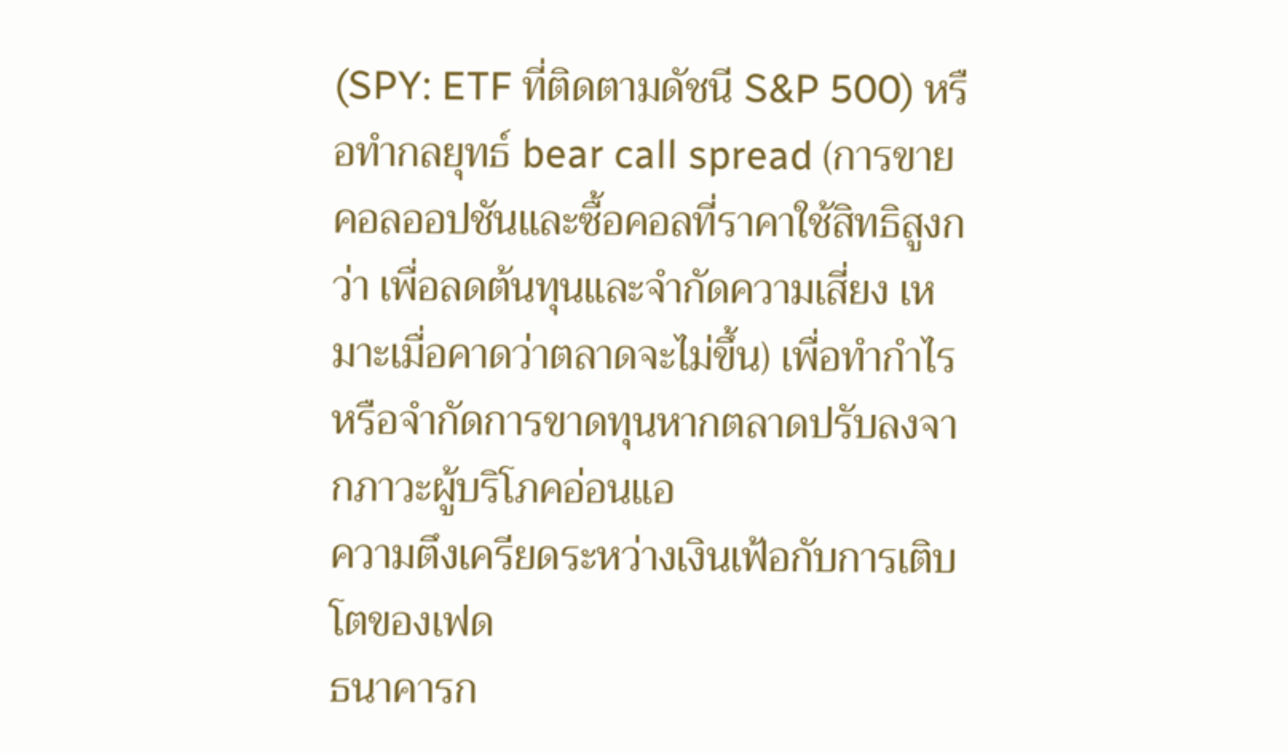(SPY: ETF ที่ติดตามดัชนี S&P 500) หรือทำกลยุทธ์ bear call spread (การขายคอลออปชันและซื้อคอลที่ราคาใช้สิทธิสูงกว่า เพื่อลดต้นทุนและจำกัดความเสี่ยง เหมาะเมื่อคาดว่าตลาดจะไม่ขึ้น) เพื่อทำกำไรหรือจำกัดการขาดทุนหากตลาดปรับลงจากภาวะผู้บริโภคอ่อนแอ
ความตึงเครียดระหว่างเงินเฟ้อกับการเติบโตของเฟด
ธนาคารก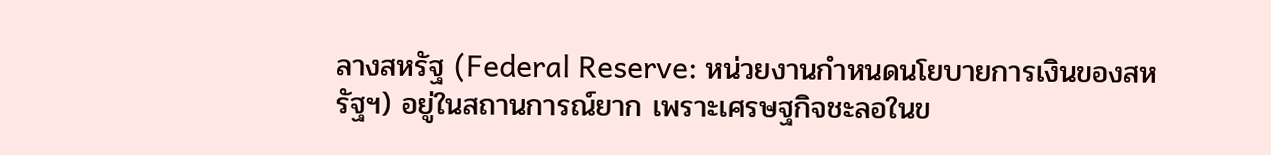ลางสหรัฐ (Federal Reserve: หน่วยงานกำหนดนโยบายการเงินของสหรัฐฯ) อยู่ในสถานการณ์ยาก เพราะเศรษฐกิจชะลอในข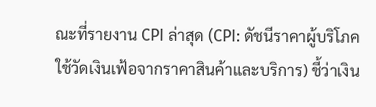ณะที่รายงาน CPI ล่าสุด (CPI: ดัชนีราคาผู้บริโภค ใช้วัดเงินเฟ้อจากราคาสินค้าและบริการ) ชี้ว่าเงิน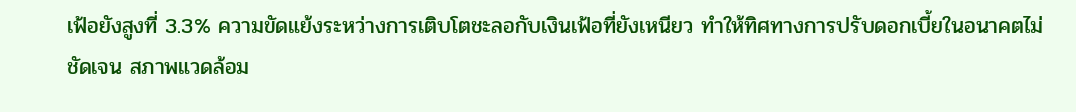เฟ้อยังสูงที่ 3.3% ความขัดแย้งระหว่างการเติบโตชะลอกับเงินเฟ้อที่ยังเหนียว ทำให้ทิศทางการปรับดอกเบี้ยในอนาคตไม่ชัดเจน สภาพแวดล้อม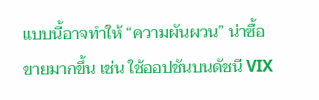แบบนี้อาจทำให้ “ความผันผวน” น่าซื้อขายมากขึ้น เช่น ใช้ออปชันบนดัชนี VIX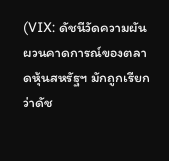(VIX: ดัชนีวัดความผันผวนคาดการณ์ของตลาดหุ้นสหรัฐฯ มักถูกเรียกว่าดัช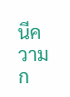นีความก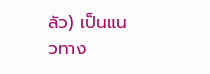ลัว) เป็นแนวทาง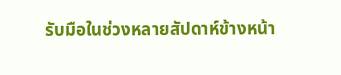รับมือในช่วงหลายสัปดาห์ข้างหน้า